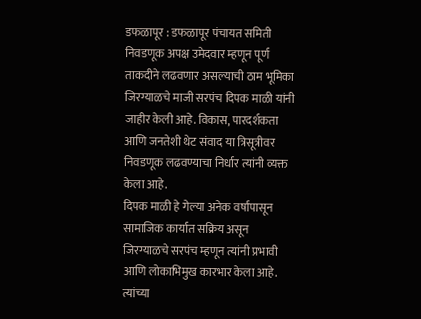डफळापूर : डफळापूर पंचायत समिती निवडणूक अपक्ष उमेदवार म्हणून पूर्ण ताकदीने लढवणार असल्याची ठाम भूमिका जिरग्याळचे माजी सरपंच दिपक माळी यांनी जाहीर केली आहे. विकास, पारदर्शकता आणि जनतेशी थेट संवाद या त्रिसूत्रीवर निवडणूक लढवण्याचा निर्धार त्यांनी व्यक्त केला आहे.
दिपक माळी हे गेल्या अनेक वर्षांपासून सामाजिक कार्यात सक्रिय असून जिरग्याळचे सरपंच म्हणून त्यांनी प्रभावी आणि लोकाभिमुख कारभार केला आहे. त्यांच्या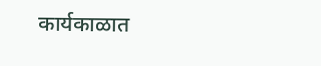कार्यकाळात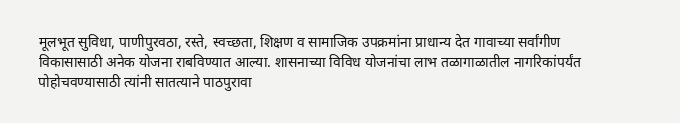मूलभूत सुविधा, पाणीपुरवठा, रस्ते, स्वच्छता, शिक्षण व सामाजिक उपक्रमांना प्राधान्य देत गावाच्या सर्वांगीण विकासासाठी अनेक योजना राबविण्यात आल्या. शासनाच्या विविध योजनांचा लाभ तळागाळातील नागरिकांपर्यंत पोहोचवण्यासाठी त्यांनी सातत्याने पाठपुरावा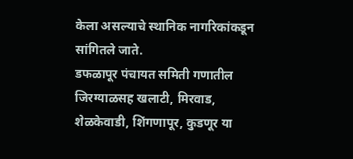केला असल्याचे स्थानिक नागरिकांकडून सांगितले जाते.
डफळापूर पंचायत समिती गणातील जिरग्याळसह खलाटी, मिरवाड, शेळकेवाडी, शिंगणापूर, कुडणूर या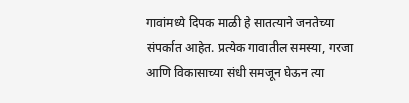गावांमध्ये दिपक माळी हे सातत्याने जनतेच्या संपर्कात आहेत. प्रत्येक गावातील समस्या, गरजा आणि विकासाच्या संधी समजून घेऊन त्या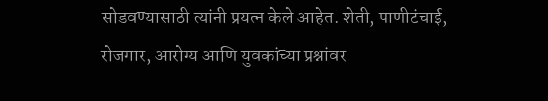सोडवण्यासाठी त्यांनी प्रयत्न केले आहेत. शेती, पाणीटंचाई, रोजगार, आरोग्य आणि युवकांच्या प्रश्नांवर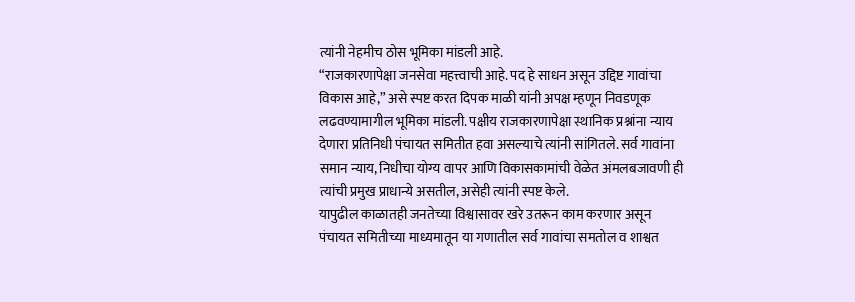त्यांनी नेहमीच ठोस भूमिका मांडली आहे.
“राजकारणापेक्षा जनसेवा महत्त्वाची आहे. पद हे साधन असून उद्दिष्ट गावांचा विकास आहे,” असे स्पष्ट करत दिपक माळी यांनी अपक्ष म्हणून निवडणूक लढवण्यामागील भूमिका मांडली. पक्षीय राजकारणापेक्षा स्थानिक प्रश्नांना न्याय देणारा प्रतिनिधी पंचायत समितीत हवा असल्याचे त्यांनी सांगितले. सर्व गावांना समान न्याय, निधीचा योग्य वापर आणि विकासकामांची वेळेत अंमलबजावणी ही त्यांची प्रमुख प्राधान्ये असतील, असेही त्यांनी स्पष्ट केले.
यापुढील काळातही जनतेच्या विश्वासावर खरे उतरून काम करणार असून पंचायत समितीच्या माध्यमातून या गणातील सर्व गावांचा समतोल व शाश्वत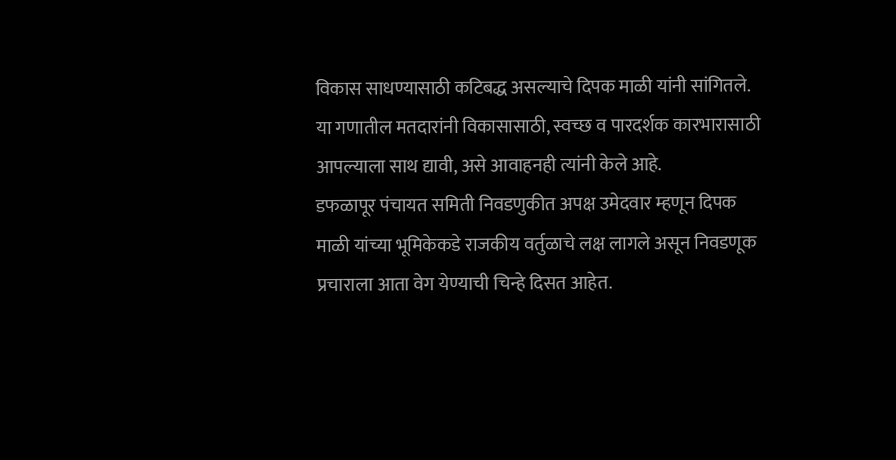विकास साधण्यासाठी कटिबद्ध असल्याचे दिपक माळी यांनी सांगितले. या गणातील मतदारांनी विकासासाठी, स्वच्छ व पारदर्शक कारभारासाठी आपल्याला साथ द्यावी, असे आवाहनही त्यांनी केले आहे.
डफळापूर पंचायत समिती निवडणुकीत अपक्ष उमेदवार म्हणून दिपक माळी यांच्या भूमिकेकडे राजकीय वर्तुळाचे लक्ष लागले असून निवडणूक प्रचाराला आता वेग येण्याची चिन्हे दिसत आहेत.